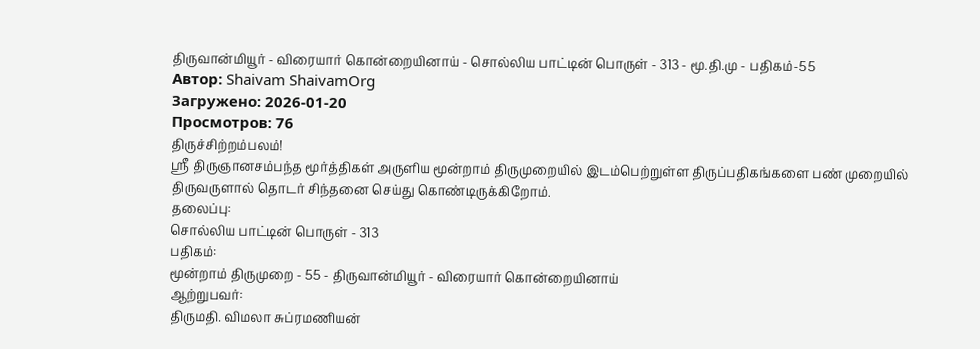திருவான்மியூர் - விரையார் கொன்றையினாய் - சொல்லிய பாட்டின் பொருள் - 313 - மூ.தி.மு - பதிகம்-55
Автор: Shaivam ShaivamOrg
Загружено: 2026-01-20
Просмотров: 76
திருச்சிற்றம்பலம்!
ஸ்ரீ திருஞானசம்பந்த மூர்த்திகள் அருளிய மூன்றாம் திருமுறையில் இடம்பெற்றுள்ள திருப்பதிகங்களை பண் முறையில் திருவருளால் தொடர் சிந்தனை செய்து கொண்டிருக்கிறோம்.
தலைப்பு:
சொல்லிய பாட்டின் பொருள் - 313
பதிகம்:
மூன்றாம் திருமுறை - 55 - திருவான்மியூர் - விரையார் கொன்றையினாய்
ஆற்றுபவர்:
திருமதி. விமலா சுப்ரமணியன்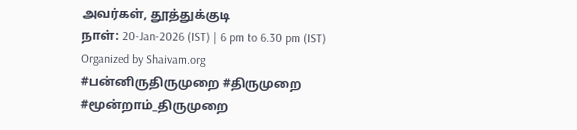அவர்கள், தூத்துக்குடி
நாள்: 20-Jan-2026 (IST) | 6 pm to 6.30 pm (IST)
Organized by Shaivam.org
#பன்னிருதிருமுறை #திருமுறை #மூன்றாம்_திருமுறை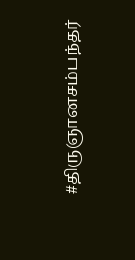#திருஞானசம்பந்தர்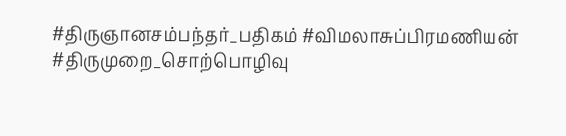#திருஞானசம்பந்தர்_பதிகம் #விமலாசுப்பிரமணியன் #திருமுறை_சொற்பொழிவு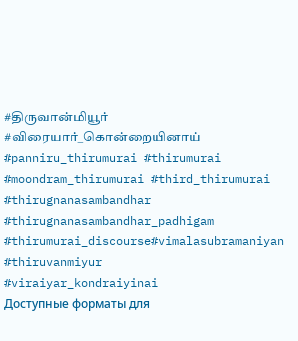#திருவான்மியூர் #விரையார்_கொன்றையினாய் #panniru_thirumurai #thirumurai #moondram_thirumurai #third_thirumurai #thirugnanasambandhar #thirugnanasambandhar_padhigam #thirumurai_discourse#vimalasubramaniyan #thiruvanmiyur
#viraiyar_kondraiyinai
Доступные форматы для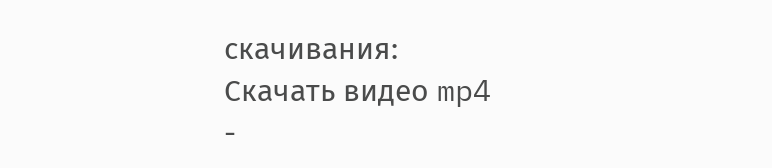скачивания:
Скачать видео mp4
-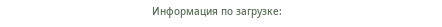Информация по загрузке: